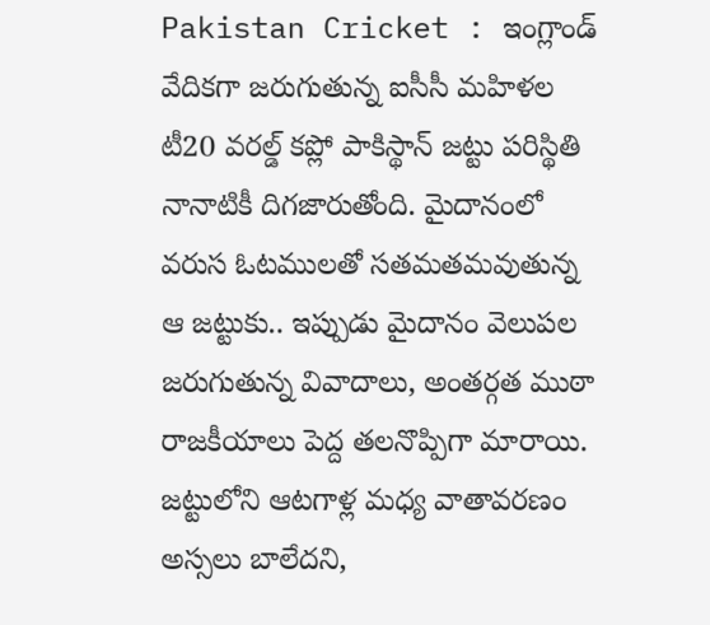Pakistan Cricket : ఇంగ్లాండ్ వేదికగా జరుగుతున్న ఐసీసీ మహిళల టీ20 వరల్డ్ కప్లో పాకిస్థాన్ జట్టు పరిస్థితి నానాటికీ దిగజారుతోంది. మైదానంలో వరుస ఓటములతో సతమతమవుతున్న ఆ జట్టుకు.. ఇప్పుడు మైదానం వెలుపల జరుగుతున్న వివాదాలు, అంతర్గత ముఠా రాజకీయాలు పెద్ద తలనొప్పిగా మారాయి. జట్టులోని ఆటగాళ్ల మధ్య వాతావరణం అస్సలు బాలేదని,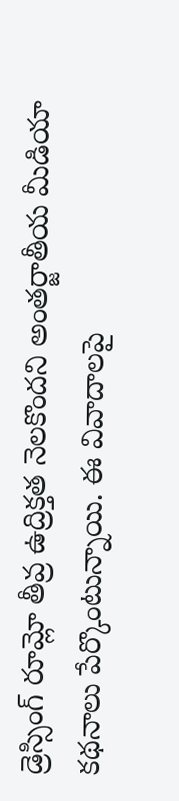డ్రెస్సింగ్ రూమ్లో తీవ్ర ఉద్రిక్తత నెలకొందని అంతర్జాతీయ మీడియా కథనాలు పేర్కొంటున్నాయి. ఈ వివాదాలపై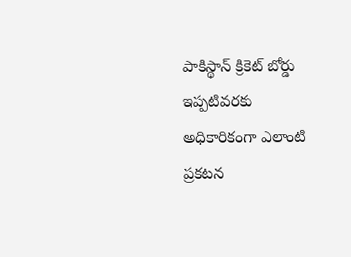పాకిస్థాన్ క్రికెట్ బోర్డు ఇప్పటివరకు అధికారికంగా ఎలాంటి ప్రకటన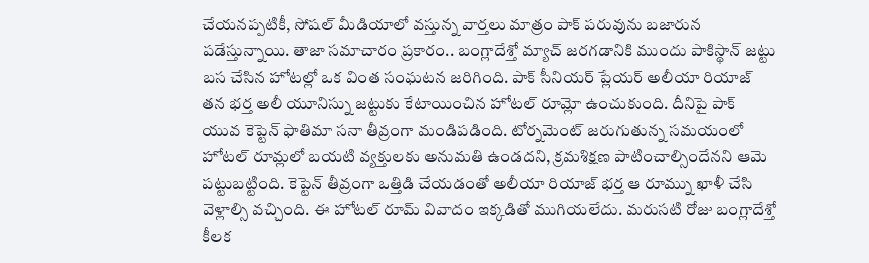చేయనప్పటికీ, సోషల్ మీడియాలో వస్తున్న వార్తలు మాత్రం పాక్ పరువును బజారున పడేస్తున్నాయి. తాజా సమాచారం ప్రకారం.. బంగ్లాదేశ్తో మ్యాచ్ జరగడానికి ముందు పాకిస్థాన్ జట్టు బస చేసిన హోటల్లో ఒక వింత సంఘటన జరిగింది. పాక్ సీనియర్ ప్లేయర్ అలీయా రియాజ్ తన భర్త అలీ యూనిస్ను జట్టుకు కేటాయించిన హోటల్ రూమ్లో ఉంచుకుంది. దీనిపై పాక్ యువ కెప్టెన్ ఫాతిమా సనా తీవ్రంగా మండిపడింది. టోర్నమెంట్ జరుగుతున్న సమయంలో హోటల్ రూమ్లలో బయటి వ్యక్తులకు అనుమతి ఉండదని, క్రమశిక్షణ పాటించాల్సిందేనని ఆమె పట్టుబట్టింది. కెప్టెన్ తీవ్రంగా ఒత్తిడి చేయడంతో అలీయా రియాజ్ భర్త ఆ రూమ్ను ఖాళీ చేసి వెళ్లాల్సి వచ్చింది. ఈ హోటల్ రూమ్ వివాదం ఇక్కడితో ముగియలేదు. మరుసటి రోజు బంగ్లాదేశ్తో కీలక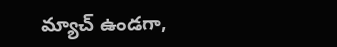మ్యాచ్ ఉండగా,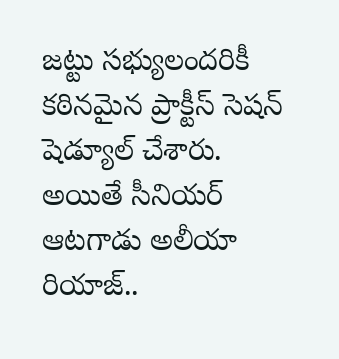జట్టు సభ్యులందరికీ కఠినమైన ప్రాక్టీస్ సెషన్ షెడ్యూల్ చేశారు. అయితే సీనియర్ ఆటగాడు అలీయా రియాజ్..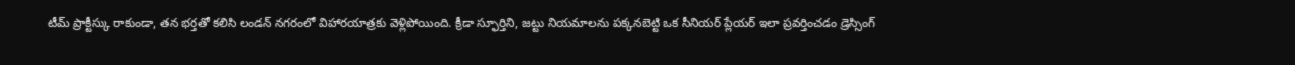టీమ్ ప్రాక్టీస్కు రాకుండా, తన భర్తతో కలిసి లండన్ నగరంలో విహారయాత్రకు వెళ్లిపోయింది. క్రీడా స్ఫూర్తిని, జట్టు నియమాలను పక్కనబెట్టి ఒక సీనియర్ ప్లేయర్ ఇలా ప్రవర్తించడం డ్రెస్సింగ్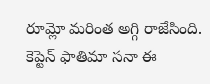రూమ్లో మరింత అగ్గి రాజేసింది. కెప్టెన్ ఫాతిమా సనా ఈ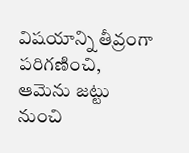విషయాన్ని తీవ్రంగా పరిగణించి, ఆమెను జట్టు నుంచి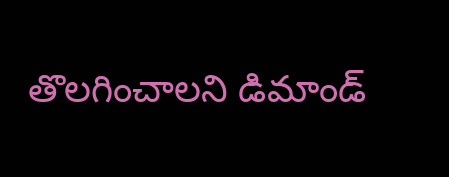తొలగించాలని డిమాండ్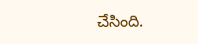చేసింది.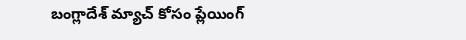బంగ్లాదేశ్ మ్యాచ్ కోసం ప్లేయింగ్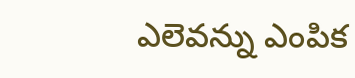ఎలెవన్ను ఎంపిక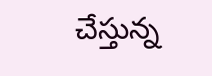చేస్తున్న